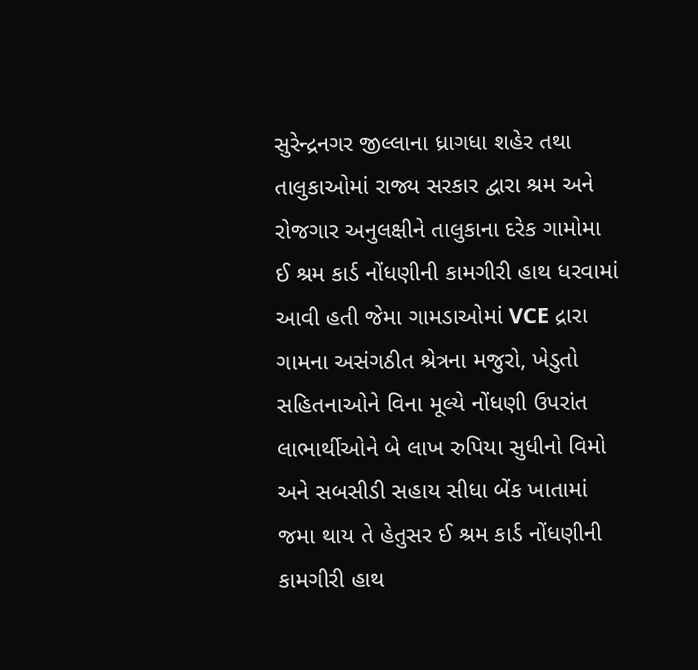સુરેન્દ્રનગર જીલ્લાના ધ્રાગધા શહેર તથા તાલુકાઓમાં રાજ્ય સરકાર દ્વારા શ્રમ અને રોજગાર અનુલક્ષીને તાલુકાના દરેક ગામોમા ઈ શ્રમ કાર્ડ નોંધણીની કામગીરી હાથ ધરવામાં આવી હતી જેમા ગામડાઓમાં VCE દ્રારા ગામના અસંગઠીત શ્રેત્રના મજુરો, ખેડુતો સહિતનાઓને વિના મૂલ્યે નોંધણી ઉપરાંત લાભાર્થીઓને બે લાખ રુપિયા સુધીનો વિમો અને સબસીડી સહાય સીધા બેંક ખાતામાં જમા થાય તે હેતુસર ઈ શ્રમ કાર્ડ નોંધણીની કામગીરી હાથ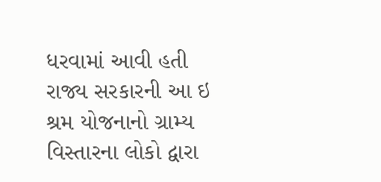ધરવામાં આવી હતી રાજ્ય સરકારની આ ઇ શ્રમ યોજનાનો ગ્રામ્ય વિસ્તારના લોકો દ્વારા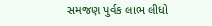સમજણ પુર્વક લાભ લીધો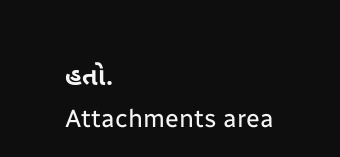હતો.
Attachments area